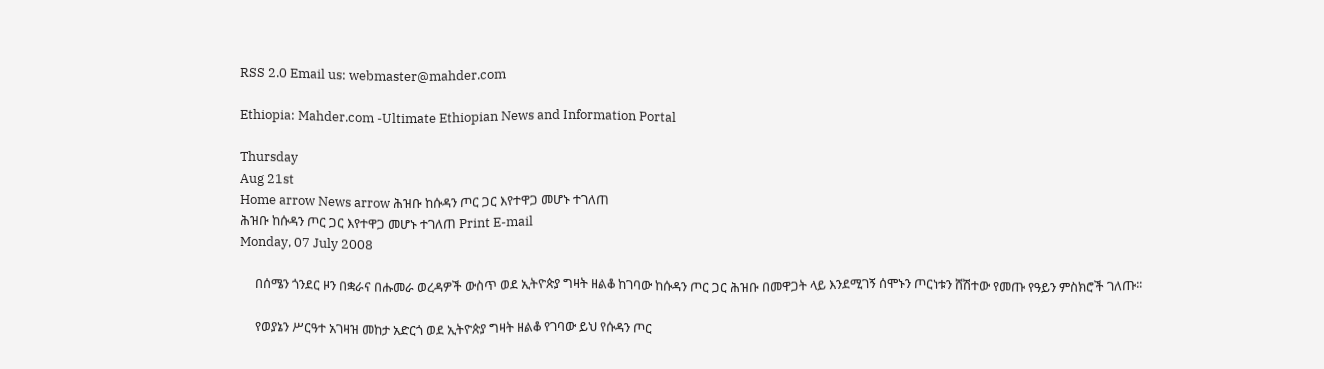RSS 2.0 Email us: webmaster@mahder.com

Ethiopia: Mahder.com -Ultimate Ethiopian News and Information Portal

Thursday
Aug 21st
Home arrow News arrow ሕዝቡ ከሱዳን ጦር ጋር እየተዋጋ መሆኑ ተገለጠ
ሕዝቡ ከሱዳን ጦር ጋር እየተዋጋ መሆኑ ተገለጠ Print E-mail
Monday, 07 July 2008

     በሰሜን ጎንደር ዞን በቋራና በሑመራ ወረዳዎች ውስጥ ወደ ኢትዮጵያ ግዛት ዘልቆ ከገባው ከሱዳን ጦር ጋር ሕዝቡ በመዋጋት ላይ እንደሚገኝ ሰሞኑን ጦርነቱን ሸሽተው የመጡ የዓይን ምስክሮች ገለጡ፡፡

     የወያኔን ሥርዓተ አገዛዝ መከታ አድርጎ ወደ ኢትዮጵያ ግዛት ዘልቆ የገባው ይህ የሱዳን ጦር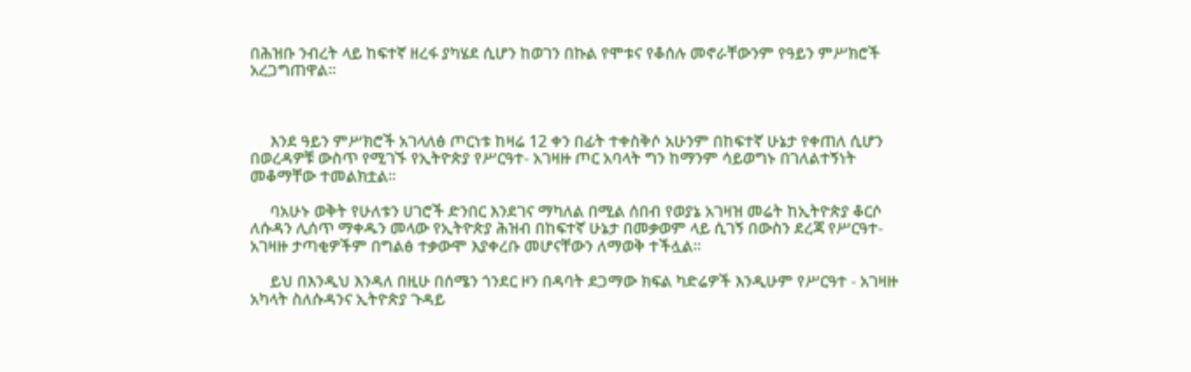በሕዝቡ ንብረት ላይ ከፍተኛ ዘረፋ ያካሄደ ሲሆን ከወገን በኩል የሞቱና የቆሰሉ መኖራቸውንም የዓይን ምሥክሮች አረጋግጠዋል፡፡



     እንደ ዓይን ምሥክሮች አገላለፅ ጦርነቱ ከዛሬ 12 ቀን በፊት ተቀስቅሶ አሁንም በከፍተኛ ሁኔታ የቀጠለ ሲሆን በወረዳዎቹ ውስጥ የሚገኙ የኢትዮጵያ የሥርዓተ- አገዛዙ ጦር አባላት ግን ከማንም ሳይወግኑ በገለልተኝነት መቆማቸው ተመልክቷል፡፡

     ባአሁኑ ወቅት የሁለቱን ሀገሮች ድንበር እንደገና ማካለል በሚል ሰበብ የወያኔ አገዛዝ መሬት ከኢትዮጵያ ቆርሶ ለሱዳን ሊሰጥ ማቀዱን መላው የኢትዮጵያ ሕዝብ በከፍተኛ ሁኔታ በመቃወም ላይ ሲገኝ በውስን ደረጃ የሥርዓተ- አገዛዙ ታጣቂዎችም በግልፅ ተቃውሞ እያቀረቡ መሆናቸውን ለማወቅ ተችሏል፡፡

     ይህ በእንዲህ እንዳለ በዚሁ በሰሜን ጎንደር ዞን በዳባት ደጋማው ክፍል ካድሬዎች እንዲሁም የሥርዓተ - አገዛዙ አካላት ስለሱዳንና ኢትዮጵያ ጉዳይ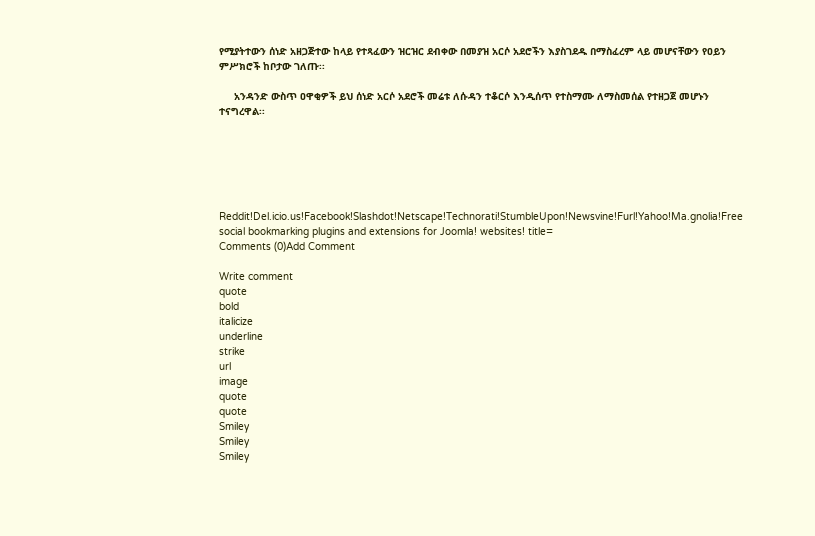የሚያትተውን ሰነድ አዘጋጅተው ከላይ የተጻፈውን ዝርዝር ደብቀው በመያዝ አርሶ አደሮችን እያስገደዱ በማስፈረም ላይ መሆናቸውን የዐይን ምሥክሮች ከቦታው ገለጡ፡፡

     አንዳንድ ውስጥ ዐዋቂዎች ይህ ሰነድ አርሶ አደሮች መሬቱ ለሱዳን ተቆርሶ እንዲሰጥ የተስማሙ ለማስመሰል የተዘጋጀ መሆኑን ተናግረዋል፡፡






Reddit!Del.icio.us!Facebook!Slashdot!Netscape!Technorati!StumbleUpon!Newsvine!Furl!Yahoo!Ma.gnolia!Free social bookmarking plugins and extensions for Joomla! websites! title=
Comments (0)Add Comment

Write comment
quote
bold
italicize
underline
strike
url
image
quote
quote
Smiley
Smiley
Smiley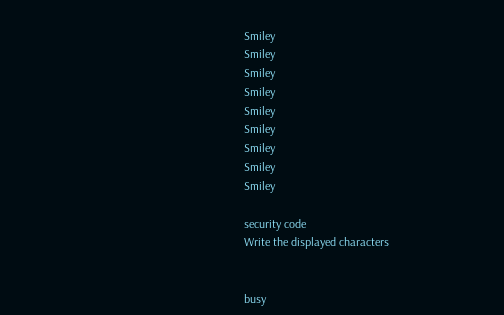Smiley
Smiley
Smiley
Smiley
Smiley
Smiley
Smiley
Smiley
Smiley

security code
Write the displayed characters


busy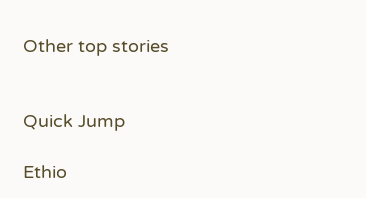Other top stories


Quick Jump

Ethio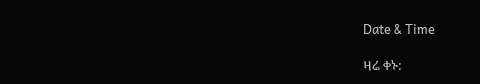Date & Time

ዛሬ ቀኑ: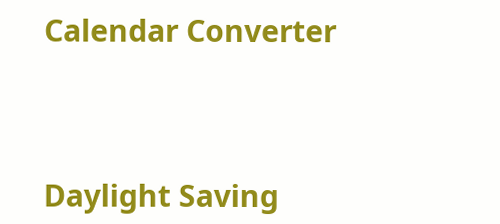Calendar Converter




Daylight Saving